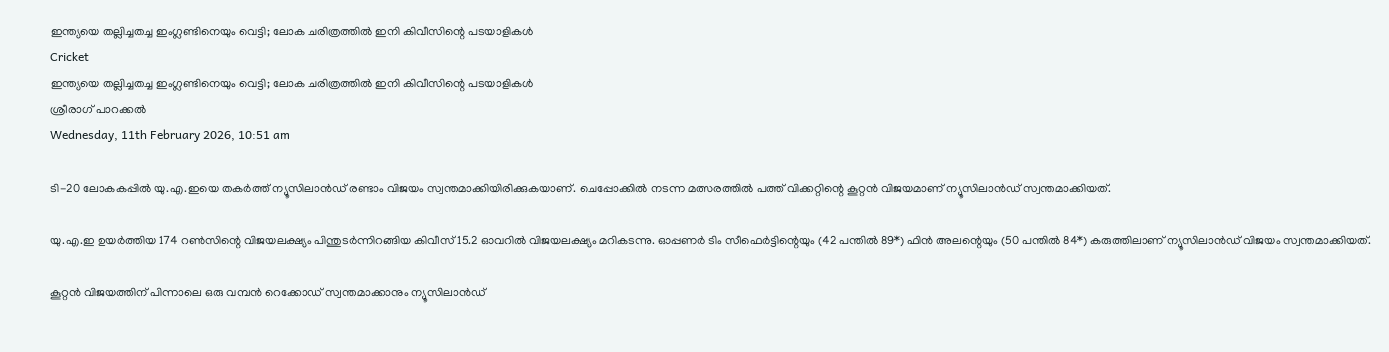ഇന്ത്യയെ തല്ലിച്ചതച്ച ഇംഗ്ലണ്ടിനെയും വെട്ടി; ലോക ചരിത്രത്തില്‍ ഇനി കിവീസിന്റെ പടയാളികള്‍
Cricket
ഇന്ത്യയെ തല്ലിച്ചതച്ച ഇംഗ്ലണ്ടിനെയും വെട്ടി; ലോക ചരിത്രത്തില്‍ ഇനി കിവീസിന്റെ പടയാളികള്‍
ശ്രീരാഗ് പാറക്കല്‍
Wednesday, 11th February 2026, 10:51 am

ടി-20 ലോകകപ്പില്‍ യു.എ.ഇയെ തകര്‍ത്ത് ന്യൂസിലാന്‍ഡ് രണ്ടാം വിജയം സ്വന്തമാക്കിയിരിക്കുകയാണ്. ചെപ്പോക്കില്‍ നടന്ന മത്സരത്തില്‍ പത്ത് വിക്കറ്റിന്റെ കൂറ്റന്‍ വിജയമാണ് ന്യൂസിലാന്‍ഡ് സ്വന്തമാക്കിയത്.

യു.എ.ഇ ഉയര്‍ത്തിയ 174 റണ്‍സിന്റെ വിജയലക്ഷ്യം പിന്തുടര്‍ന്നിറങ്ങിയ കിവീസ് 15.2 ഓവറില്‍ വിജയലക്ഷ്യം മറികടന്നു. ഓപ്പണര്‍ ടിം സീഫെര്‍ട്ടിന്റെയും (42 പന്തില്‍ 89*) ഫിന്‍ അലന്റെയും (50 പന്തില്‍ 84*) കരുത്തിലാണ് ന്യൂസിലാന്‍ഡ് വിജയം സ്വന്തമാക്കിയത്.

കൂറ്റന്‍ വിജയത്തിന് പിന്നാലെ ഒരു വമ്പന്‍ റെക്കോഡ് സ്വന്തമാക്കാനും ന്യൂസിലാന്‍ഡ്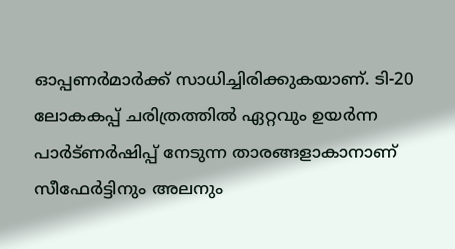ഓപ്പണര്‍മാര്‍ക്ക് സാധിച്ചിരിക്കുകയാണ്. ടി-20 ലോകകപ്പ് ചരിത്രത്തില്‍ ഏറ്റവും ഉയര്‍ന്ന പാര്‍ട്ണര്‍ഷിപ്പ് നേടുന്ന താരങ്ങളാകാനാണ് സീഫേര്‍ട്ടിനും അലനും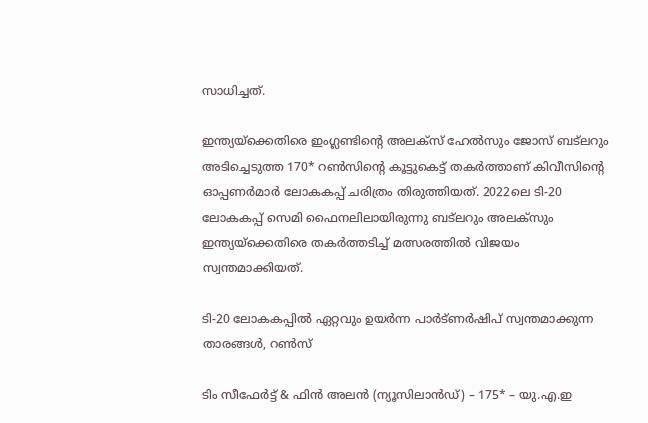സാധിച്ചത്.

ഇന്ത്യയ്‌ക്കെതിരെ ഇംഗ്ലണ്ടിന്റെ അലക്‌സ് ഹേല്‍സും ജോസ് ബട്‌ലറും അടിച്ചെടുത്ത 170* റണ്‍സിന്റെ കൂട്ടുകെട്ട് തകര്‍ത്താണ് കിവീസിന്റെ ഓപ്പണര്‍മാര്‍ ലോകകപ്പ് ചരിത്രം തിരുത്തിയത്. 2022ലെ ടി-20 ലോകകപ്പ് സെമി ഫൈനലിലായിരുന്നു ബട്‌ലറും അലക്‌സും ഇന്ത്യയ്‌ക്കെതിരെ തകര്‍ത്തടിച്ച് മത്സരത്തില്‍ വിജയം സ്വന്തമാക്കിയത്.

ടി-20 ലോകകപ്പില്‍ ഏറ്റവും ഉയര്‍ന്ന പാര്‍ട്ണര്‍ഷിപ് സ്വന്തമാക്കുന്ന താരങ്ങള്‍, റണ്‍സ്

ടിം സീഫേര്‍ട്ട് & ഫിന്‍ അലന്‍ (ന്യൂസിലാന്‍ഡ്) – 175* – യു.എ.ഇ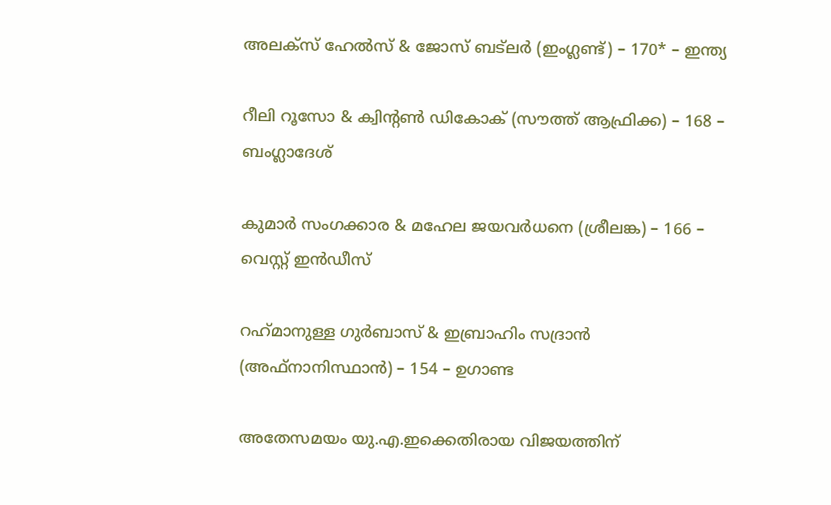അലക്‌സ് ഹേല്‍സ് & ജോസ് ബട്‌ലര്‍ (ഇംഗ്ലണ്ട്) – 170* – ഇന്ത്യ

റീലി റൂസോ & ക്വിന്റണ്‍ ഡികോക് (സൗത്ത് ആഫ്രിക്ക) – 168 – ബംഗ്ലാദേശ്

കുമാര്‍ സംഗക്കാര & മഹേല ജയവര്‍ധനെ (ശ്രീലങ്ക) – 166 – വെസ്റ്റ് ഇന്‍ഡീസ്

റഹ്‌മാനുള്ള ഗുര്‍ബാസ് & ഇബ്രാഹിം സദ്രാന്‍ (അഫ്‌നാനിസ്ഥാന്‍) – 154 – ഉഗാണ്ട

അതേസമയം യു.എ.ഇക്കെതിരായ വിജയത്തിന്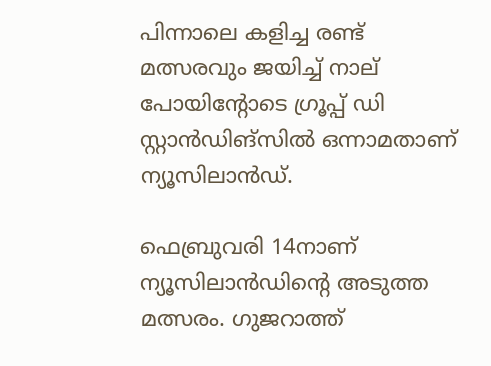പിന്നാലെ കളിച്ച രണ്ട് മത്സരവും ജയിച്ച് നാല് പോയിന്റോടെ ഗ്രൂപ്പ് ഡി സ്റ്റാന്‍ഡിങ്സില്‍ ഒന്നാമതാണ് ന്യൂസിലാന്‍ഡ്.

ഫെബ്രുവരി 14നാണ് ന്യൂസിലാന്‍ഡിന്റെ അടുത്ത മത്സരം. ഗുജറാത്ത്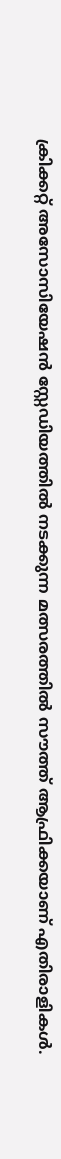ക്രിക്കറ്റ് അസോസിയേഷന്‍ സ്റ്റേഡിയത്തില്‍ നടക്കുന്ന മത്സരത്തില്‍ സൗത്ത് ആഫ്രിക്കയാണ് എതിരാളികള്‍.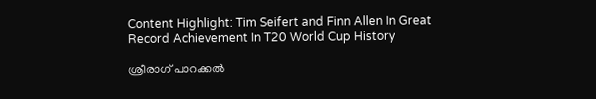Content Highlight: Tim Seifert and Finn Allen In Great Record Achievement In T20 World Cup History

ശ്രീരാഗ് പാറക്കല്‍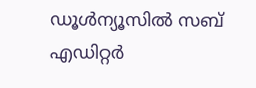ഡൂള്‍ന്യൂസില്‍ സബ് എഡിറ്റര്‍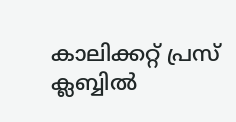കാലിക്കറ്റ് പ്രസ് ക്ലബ്ബില്‍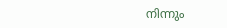നിന്നും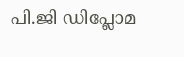പി.ജി ഡിപ്ലോമ